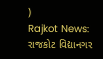)
Rajkot News: રાજકોટ વિદ્યાનગર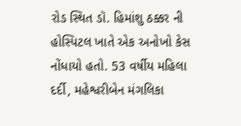રોડ સ્થિત ડૉ. હિમાંશુ ઠક્કર ની હોસ્પિટલ ખાતે એક અનોખો કેસ નોંધાયો હતો. 53 વર્ષીય મહિલા દર્દી, મહેશ્વરીબેન મંગલિકા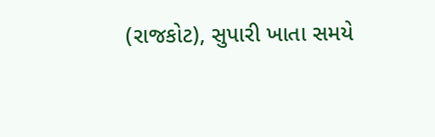(રાજકોટ), સુપારી ખાતા સમયે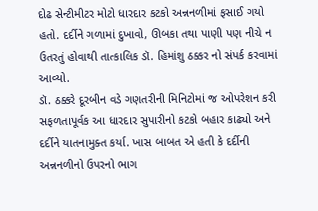દોઢ સેન્ટીમીટર મોટો ધારદાર કટકો અન્નનળીમાં ફસાઈ ગયો હતો. દર્દીને ગળામાં દુખાવો, ઊબકા તથા પાણી પણ નીચે ન ઉતરતું હોવાથી તાત્કાલિક ડૉ. હિમાંશુ ઠક્કર નો સંપર્ક કરવામાં આવ્યો.
ડૉ. ઠક્કરે દૂરબીન વડે ગણતરીની મિનિટોમાં જ ઓપરેશન કરી સફળતાપૂર્વક આ ધારદાર સુપારીનો કટકો બહાર કાઢ્યો અને દર્દીને યાતનામુક્ત કર્યા. ખાસ બાબત એ હતી કે દર્દીની અન્નનળીનો ઉપરનો ભાગ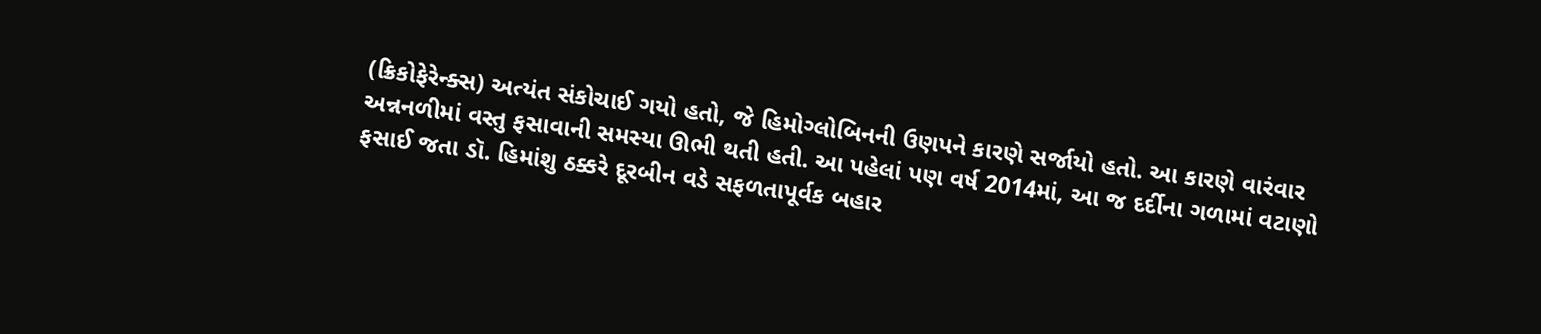(ક્રિકોફેરેન્ક્સ) અત્યંત સંકોચાઈ ગયો હતો, જે હિમોગ્લોબિનની ઉણપને કારણે સર્જાયો હતો. આ કારણે વારંવાર અન્નનળીમાં વસ્તુ ફસાવાની સમસ્યા ઊભી થતી હતી. આ પહેલાં પણ વર્ષ 2014માં, આ જ દર્દીના ગળામાં વટાણો ફસાઈ જતા ડૉ. હિમાંશુ ઠક્કરે દૂરબીન વડે સફળતાપૂર્વક બહાર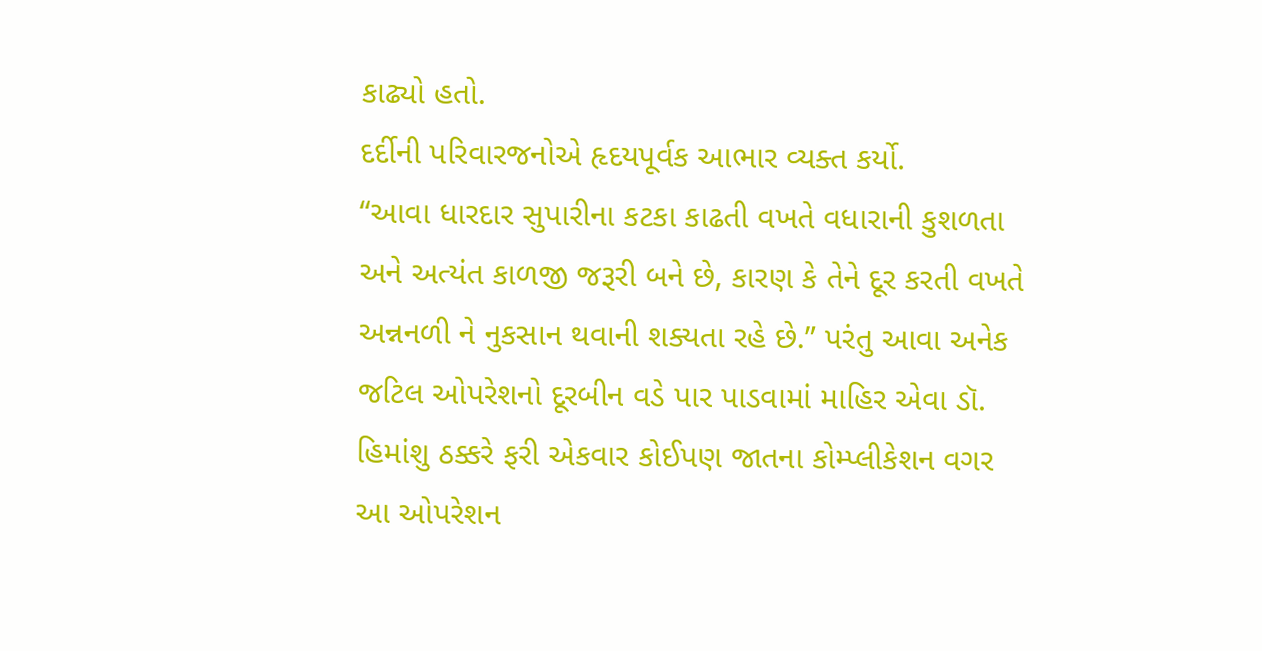કાઢ્યો હતો.
દર્દીની પરિવારજનોએ હૃદયપૂર્વક આભાર વ્યક્ત કર્યો.
“આવા ધારદાર સુપારીના કટકા કાઢતી વખતે વધારાની કુશળતા અને અત્યંત કાળજી જરૂરી બને છે, કારણ કે તેને દૂર કરતી વખતે અન્નનળી ને નુકસાન થવાની શક્યતા રહે છે.” પરંતુ આવા અનેક જટિલ ઓપરેશનો દૂરબીન વડે પાર પાડવામાં માહિર એવા ડૉ. હિમાંશુ ઠક્કરે ફરી એકવાર કોઈપણ જાતના કોમ્પ્લીકેશન વગર આ ઓપરેશન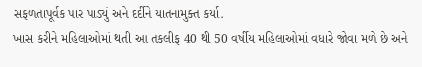સફળતાપૂર્વક પાર પાડ્યું અને દર્દીને યાતનામુક્ત કર્યા.
ખાસ કરીને મહિલાઓમાં થતી આ તકલીફ 40 થી 50 વર્ષીય મહિલાઓમાં વધારે જોવા મળે છે અને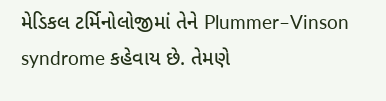મેડિકલ ટર્મિનોલોજીમાં તેને Plummer–Vinson syndrome કહેવાય છે. તેમણે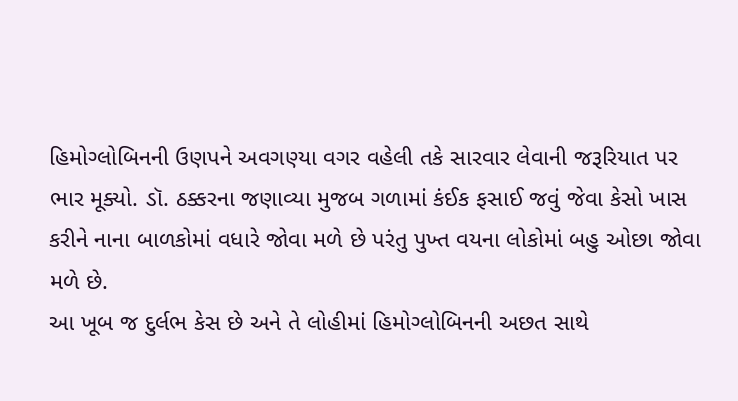હિમોગ્લોબિનની ઉણપને અવગણ્યા વગર વહેલી તકે સારવાર લેવાની જરૂરિયાત પર ભાર મૂક્યો. ડૉ. ઠક્કરના જણાવ્યા મુજબ ગળામાં કંઈક ફસાઈ જવું જેવા કેસો ખાસ કરીને નાના બાળકોમાં વધારે જોવા મળે છે પરંતુ પુખ્ત વયના લોકોમાં બહુ ઓછા જોવા મળે છે.
આ ખૂબ જ દુર્લભ કેસ છે અને તે લોહીમાં હિમોગ્લોબિનની અછત સાથે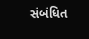સંબંધિત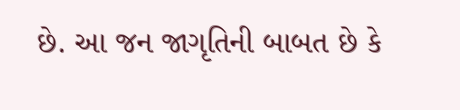છે. આ જન જાગૃતિની બાબત છે કે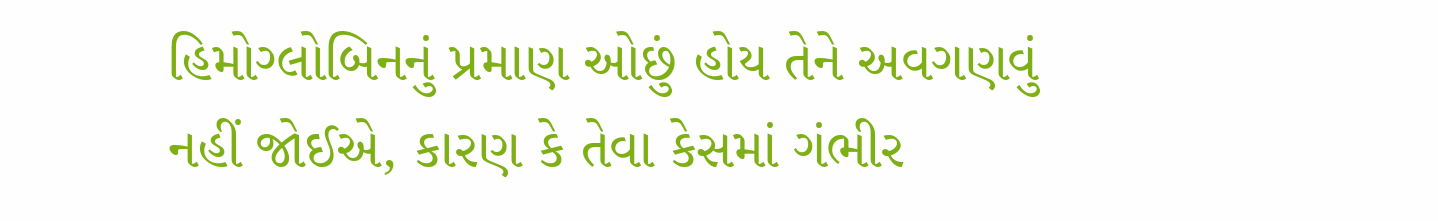હિમોગ્લોબિનનું પ્રમાણ ઓછું હોય તેને અવગણવું નહીં જોઈએ, કારણ કે તેવા કેસમાં ગંભીર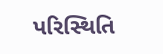પરિસ્થિતિ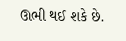ઊભી થઈ શકે છે.